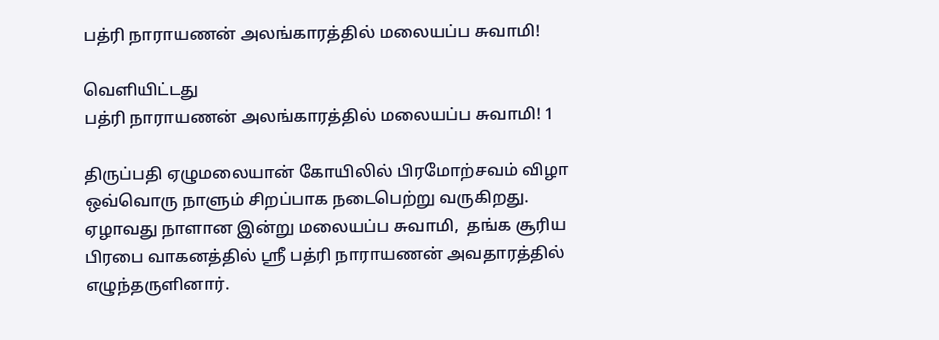பத்ரி நாராயணன் அலங்காரத்தில் மலையப்ப சுவாமி!

வெளியிட்டது
பத்ரி நாராயணன் அலங்காரத்தில் மலையப்ப சுவாமி! 1

திருப்பதி ஏழுமலையான் கோயிலில் பிரமோற்சவம் விழா ஒவ்வொரு நாளும் சிறப்பாக நடைபெற்று வருகிறது. ஏழாவது நாளான இன்று மலையப்ப சுவாமி,  தங்க சூரிய பிரபை வாகனத்தில் ஸ்ரீ பத்ரி நாராயணன் அவதாரத்தில் எழுந்தருளினார்.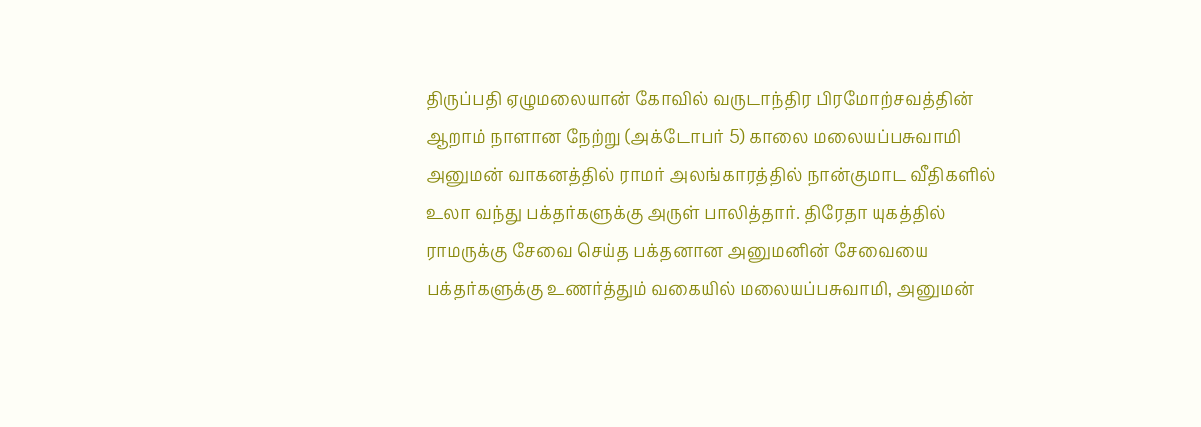திருப்பதி ஏழுமலையான் கோவில் வருடாந்திர பிரமோற்சவத்தின் ஆறாம் நாளான நேற்று (அக்டோபர் 5) காலை மலையப்பசுவாமி அனுமன் வாகனத்தில் ராமர் அலங்காரத்தில் நான்குமாட வீதிகளில் உலா வந்து பக்தர்களுக்கு அருள் பாலித்தார். திரேதா யுகத்தில் ராமருக்கு சேவை செய்த பக்தனான அனுமனின் சேவையை பக்தர்களுக்கு உணர்த்தும் வகையில் மலையப்பசுவாமி, அனுமன்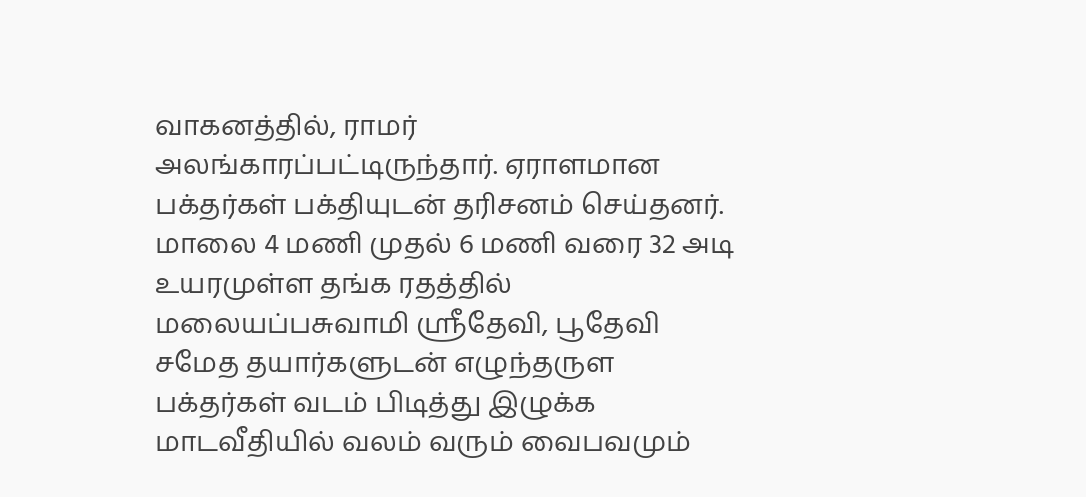வாகனத்தில், ராமர் அலங்காரப்பட்டிருந்தார். ஏராளமான பக்தர்கள் பக்தியுடன் தரிசனம் செய்தனர். மாலை 4 மணி முதல் 6 மணி வரை 32 அடி உயரமுள்ள தங்க ரதத்தில் மலையப்பசுவாமி ஸ்ரீதேவி, பூதேவி சமேத தயார்களுடன் எழுந்தருள பக்தர்கள் வடம் பிடித்து இழுக்க மாடவீதியில் வலம் வரும் வைபவமும்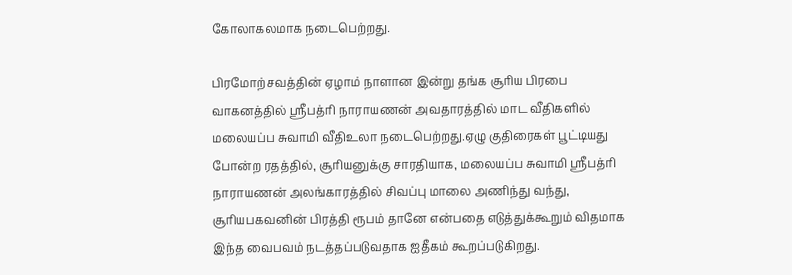கோலாகலமாக நடைபெற்றது.

பிரமோற்சவத்தின் ஏழாம் நாளான இன்று தங்க சூரிய பிரபை வாகனத்தில் ஸ்ரீபத்ரி நாராயணன் அவதாரத்தில் மாட வீதிகளில் மலையப்ப சுவாமி வீதிஉலா நடைபெற்றது.ஏழு குதிரைகள் பூட்டியது போன்ற ரதத்தில், சூரியனுக்கு சாரதியாக, மலையப்ப சுவாமி ஸ்ரீபத்ரி நாராயணன் அலங்காரத்தில் சிவப்பு மாலை அணிந்து வந்து, சூரியபகவனின் பிரத்தி ரூபம் தானே என்பதை எடுத்துக்கூறும் விதமாக இந்த வைபவம் நடத்தப்படுவதாக ஐதீகம் கூறப்படுகிறது.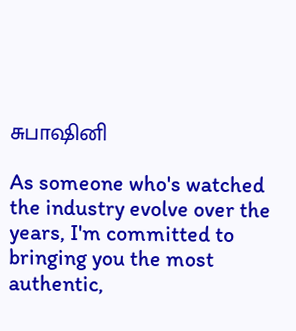சுபாஷினி

As someone who's watched the industry evolve over the years, I'm committed to bringing you the most authentic,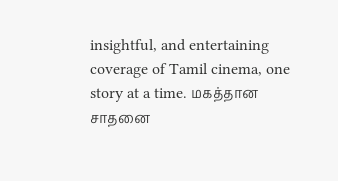insightful, and entertaining coverage of Tamil cinema, one story at a time. மகத்தான சாதனை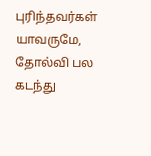புரிந்தவர்கள் யாவருமே, தோல்வி பல கடந்து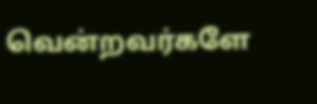வென்றவர்களே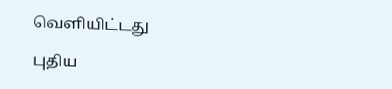வெளியிட்டது

புதிய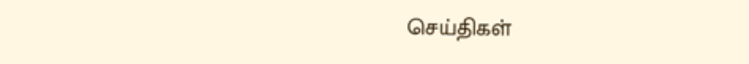செய்திகள்